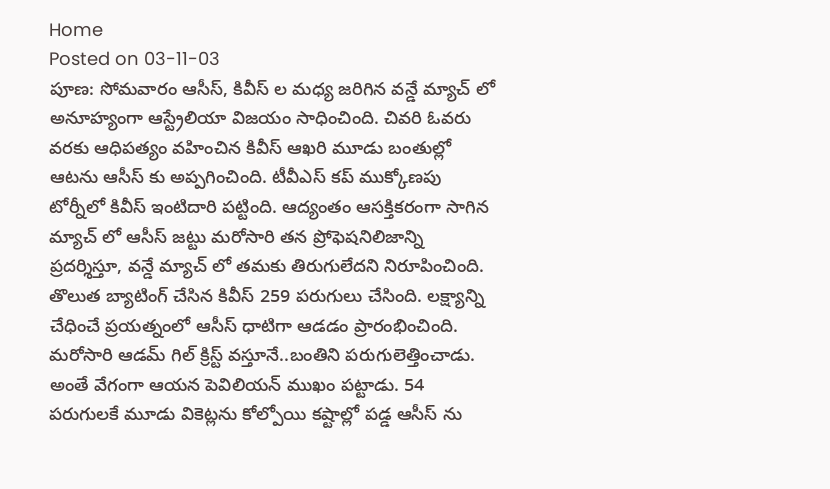Home
Posted on 03-11-03
పూణ: సోమవారం ఆసీస్, కివీస్ ల మధ్య జరిగిన వన్డే మ్యాచ్ లో అనూహ్యంగా ఆస్ట్రేలియా విజయం సాధించింది. చివరి ఓవరు వరకు ఆధిపత్యం వహించిన కివీస్ ఆఖరి మూడు బంతుల్లో ఆటను ఆసీస్ కు అప్పగించింది. టీవీఎస్ కప్ ముక్కోణపు టోర్నీలో కివీస్ ఇంటిదారి పట్టింది. ఆద్యంతం ఆసక్తికరంగా సాగిన మ్యాచ్ లో ఆసీస్ జట్టు మరోసారి తన ప్రోఫెషనిలిజాన్ని ప్రదర్శిస్తూ, వన్డే మ్యాచ్ లో తమకు తిరుగులేదని నిరూపించింది.
తొలుత బ్యాటింగ్ చేసిన కివీస్ 259 పరుగులు చేసింది. లక్ష్యాన్ని చేధించే ప్రయత్నంలో ఆసీస్ ధాటిగా ఆడడం ప్రారంభించింది. మరోసారి ఆడమ్ గిల్ క్రిస్ట్ వస్తూనే..బంతిని పరుగులెత్తించాడు. అంతే వేగంగా ఆయన పెవిలియన్ ముఖం పట్టాడు. 54 పరుగులకే మూడు వికెట్లను కోల్పోయి కష్టాల్లో పడ్డ ఆసీస్ ను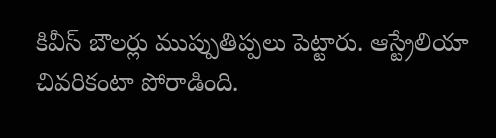కివీస్ బౌలర్లు ముప్పుతిప్పలు పెట్టారు. ఆస్ట్రేలియా చివరికంటా పోరాడింది.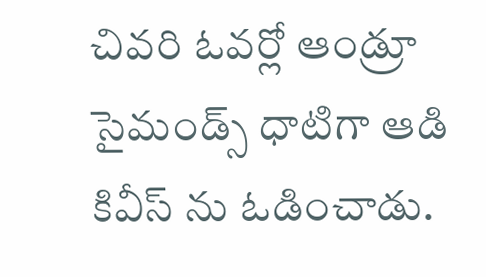చివరి ఓవర్లో ఆండ్రూ సైమండ్స్ ధాటిగా ఆడి కివీస్ ను ఓడించాడు.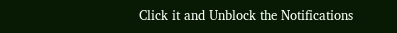Click it and Unblock the Notifications